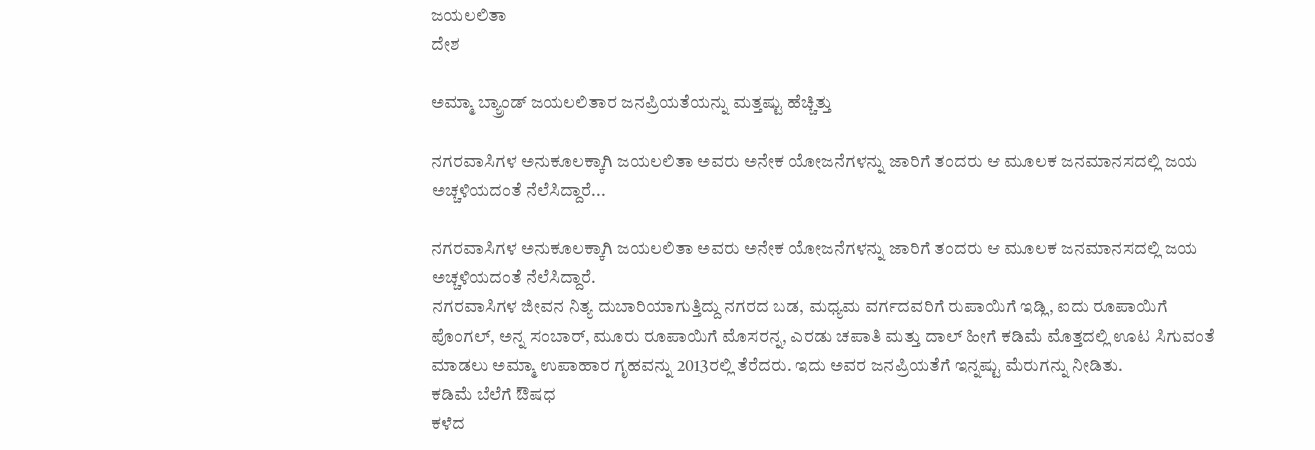ಜಯಲಲಿತಾ
ದೇಶ

ಅಮ್ಮಾ ಬ್ಯ್ರಾಂಡ್ ಜಯಲಲಿತಾರ ಜನಪ್ರಿಯತೆಯನ್ನು ಮತ್ತಷ್ಟು ಹೆಚ್ಚಿತ್ತು

ನಗರವಾಸಿಗಳ ಅನುಕೂಲಕ್ಕಾಗಿ ಜಯಲಲಿತಾ ಅವರು ಅನೇಕ ಯೋಜನೆಗಳನ್ನು ಜಾರಿಗೆ ತಂದರು ಆ ಮೂಲಕ ಜನಮಾನಸದಲ್ಲಿ ಜಯ ಅಚ್ಚಳಿಯದಂತೆ ನೆಲೆಸಿದ್ದಾರೆ...

ನಗರವಾಸಿಗಳ ಅನುಕೂಲಕ್ಕಾಗಿ ಜಯಲಲಿತಾ ಅವರು ಅನೇಕ ಯೋಜನೆಗಳನ್ನು ಜಾರಿಗೆ ತಂದರು ಆ ಮೂಲಕ ಜನಮಾನಸದಲ್ಲಿ ಜಯ ಅಚ್ಚಳಿಯದಂತೆ ನೆಲೆಸಿದ್ದಾರೆ.
ನಗರವಾಸಿಗಳ ಜೀವನ ನಿತ್ಯ ದುಬಾರಿಯಾಗುತ್ತಿದ್ದು ನಗರದ ಬಡ, ಮಧ್ಯಮ ವರ್ಗದವರಿಗೆ ರುಪಾಯಿಗೆ ಇಡ್ಲಿ, ಐದು ರೂಪಾಯಿಗೆ ಪೊಂಗಲ್, ಅನ್ನ ಸಂಬಾರ್, ಮೂರು ರೂಪಾಯಿಗೆ ಮೊಸರನ್ನ, ಎರಡು ಚಪಾತಿ ಮತ್ತು ದಾಲ್ ಹೀಗೆ ಕಡಿಮೆ ಮೊತ್ತದಲ್ಲಿ ಊಟ ಸಿಗುವಂತೆ ಮಾಡಲು ಅಮ್ಮಾ ಉಪಾಹಾರ ಗೃಹವನ್ನು 2013ರಲ್ಲಿ ತೆರೆದರು. ಇದು ಅವರ ಜನಪ್ರಿಯತೆಗೆ ಇನ್ನಷ್ಟು ಮೆರುಗನ್ನು ನೀಡಿತು.
ಕಡಿಮೆ ಬೆಲೆಗೆ ಔಷಧ
ಕಳೆದ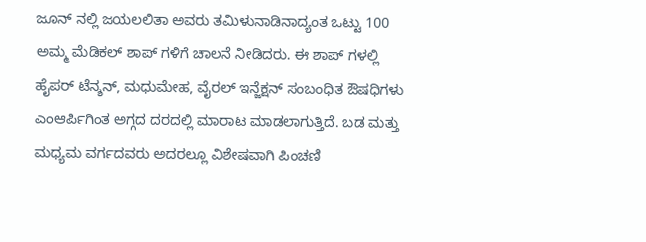ಜೂನ್ ನಲ್ಲಿ ಜಯಲಲಿತಾ ಅವರು ತಮಿಳುನಾಡಿನಾದ್ಯಂತ ಒಟ್ಟು 100 ಅಮ್ಮ ಮೆಡಿಕಲ್ ಶಾಪ್ ಗಳಿಗೆ ಚಾಲನೆ ನೀಡಿದರು. ಈ ಶಾಪ್ ಗಳಲ್ಲಿ ಹೈಪರ್ ಟೆನ್ಶನ್, ಮಧುಮೇಹ, ವೈರಲ್ ಇನ್ಜೆಕ್ಷನ್ ಸಂಬಂಧಿತ ಔಷಧಿಗಳು ಎಂಆರ್ಪಿಗಿಂತ ಅಗ್ಗದ ದರದಲ್ಲಿ ಮಾರಾಟ ಮಾಡಲಾಗುತ್ತಿದೆ. ಬಡ ಮತ್ತು ಮಧ್ಯಮ ವರ್ಗದವರು ಅದರಲ್ಲೂ ವಿಶೇಷವಾಗಿ ಪಿಂಚಣಿ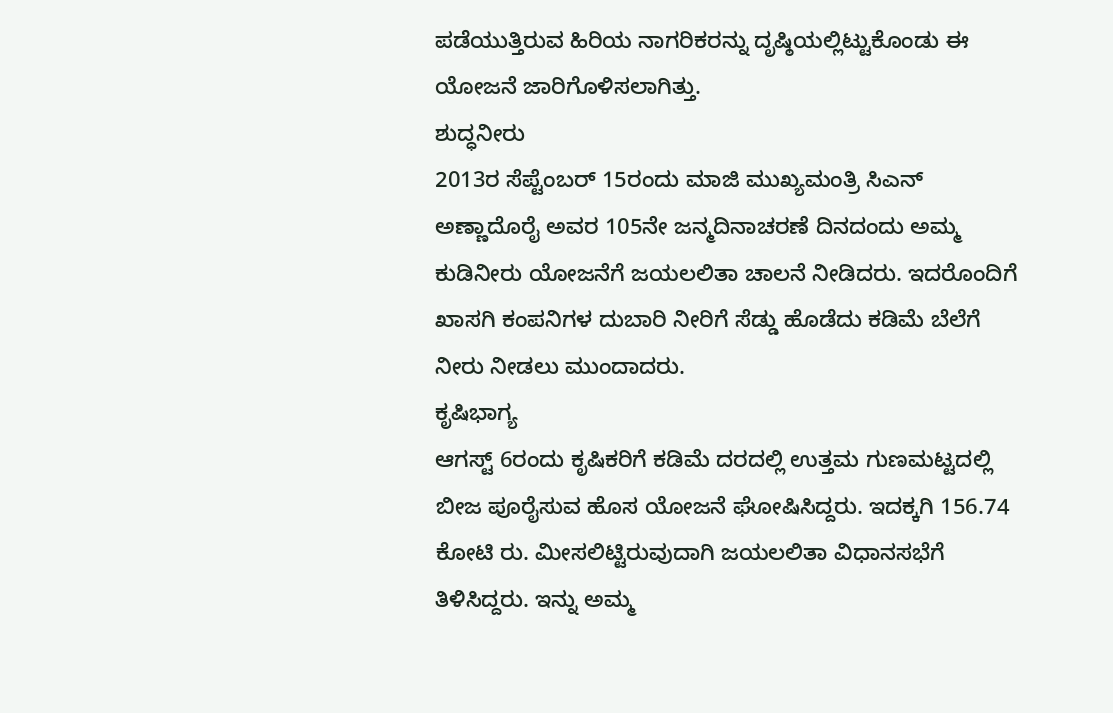ಪಡೆಯುತ್ತಿರುವ ಹಿರಿಯ ನಾಗರಿಕರನ್ನು ದೃಷ್ಠಿಯಲ್ಲಿಟ್ಟುಕೊಂಡು ಈ ಯೋಜನೆ ಜಾರಿಗೊಳಿಸಲಾಗಿತ್ತು.
ಶುದ್ಧನೀರು
2013ರ ಸೆಪ್ಟೆಂಬರ್ 15ರಂದು ಮಾಜಿ ಮುಖ್ಯಮಂತ್ರಿ ಸಿಎನ್ ಅಣ್ಣಾದೊರೈ ಅವರ 105ನೇ ಜನ್ಮದಿನಾಚರಣೆ ದಿನದಂದು ಅಮ್ಮ ಕುಡಿನೀರು ಯೋಜನೆಗೆ ಜಯಲಲಿತಾ ಚಾಲನೆ ನೀಡಿದರು. ಇದರೊಂದಿಗೆ ಖಾಸಗಿ ಕಂಪನಿಗಳ ದುಬಾರಿ ನೀರಿಗೆ ಸೆಡ್ಡು ಹೊಡೆದು ಕಡಿಮೆ ಬೆಲೆಗೆ ನೀರು ನೀಡಲು ಮುಂದಾದರು.
ಕೃಷಿಭಾಗ್ಯ
ಆಗಸ್ಟ್ 6ರಂದು ಕೃಷಿಕರಿಗೆ ಕಡಿಮೆ ದರದಲ್ಲಿ ಉತ್ತಮ ಗುಣಮಟ್ಟದಲ್ಲಿ ಬೀಜ ಪೂರೈಸುವ ಹೊಸ ಯೋಜನೆ ಘೋಷಿಸಿದ್ದರು. ಇದಕ್ಕಗಿ 156.74 ಕೋಟಿ ರು. ಮೀಸಲಿಟ್ಟಿರುವುದಾಗಿ ಜಯಲಲಿತಾ ವಿಧಾನಸಭೆಗೆ ತಿಳಿಸಿದ್ದರು. ಇನ್ನು ಅಮ್ಮ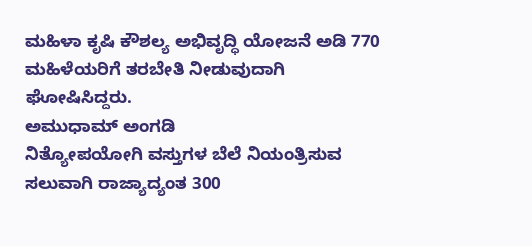ಮಹಿಳಾ ಕೃಷಿ ಕೌಶಲ್ಯ ಅಭಿವೃದ್ಧಿ ಯೋಜನೆ ಅಡಿ 770 ಮಹಿಳೆಯರಿಗೆ ತರಬೇತಿ ನೀಡುವುದಾಗಿ ಘೋಷಿಸಿದ್ದರು.
ಅಮುಧಾಮ್ ಅಂಗಡಿ
ನಿತ್ಯೋಪಯೋಗಿ ವಸ್ತುಗಳ ಬೆಲೆ ನಿಯಂತ್ರಿಸುವ ಸಲುವಾಗಿ ರಾಜ್ಯಾದ್ಯಂತ 300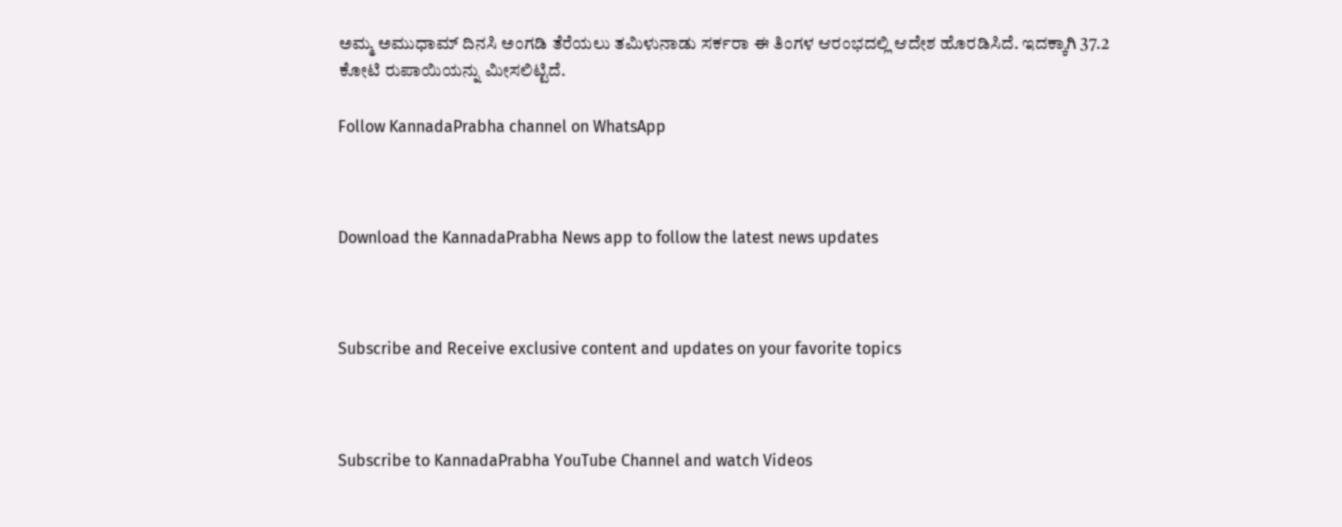ಅಮ್ಮ ಅಮುಧಾಮ್ ದಿನಸಿ ಅಂಗಡಿ ತೆರೆಯಲು ತಮಿಳುನಾಡು ಸರ್ಕರಾ ಈ ತಿಂಗಳ ಆರಂಭದಲ್ಲಿ ಆದೇಶ ಹೊರಡಿಸಿದೆ. ಇದಕ್ಕಾಗಿ 37.2 ಕೋಟಿ ರುಪಾಯಿಯನ್ನು ಮೀಸಲಿಟ್ಟಿದೆ.

Follow KannadaPrabha channel on WhatsApp



Download the KannadaPrabha News app to follow the latest news updates



Subscribe and Receive exclusive content and updates on your favorite topics



Subscribe to KannadaPrabha YouTube Channel and watch Videos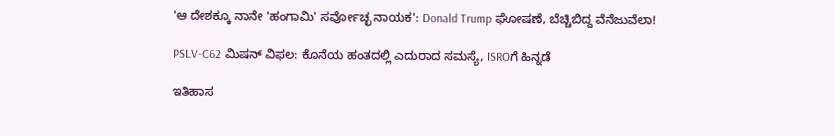'ಆ ದೇಶಕ್ಕೂ ನಾನೇ 'ಹಂಗಾಮಿ' ಸರ್ವೋಚ್ಛ ನಾಯಕ': Donald Trump ಘೋಷಣೆ, ಬೆಚ್ಚಿಬಿದ್ದ ವೆನೆಜುವೆಲಾ!

PSLV-C62 ಮಿಷನ್ ವಿಫಲ: ಕೊನೆಯ ಹಂತದಲ್ಲಿ ಎದುರಾದ ಸಮಸ್ಯೆ, ISROಗೆ ಹಿನ್ನಡೆ

ಇತಿಹಾಸ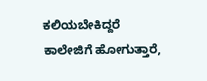ಕಲಿಯಬೇಕಿದ್ದರೆ ಕಾಲೇಜಿಗೆ ಹೋಗುತ್ತಾರೆ,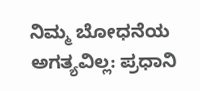ನಿಮ್ಮ ಬೋಧನೆಯ ಅಗತ್ಯವಿಲ್ಲ: ಪ್ರಧಾನಿ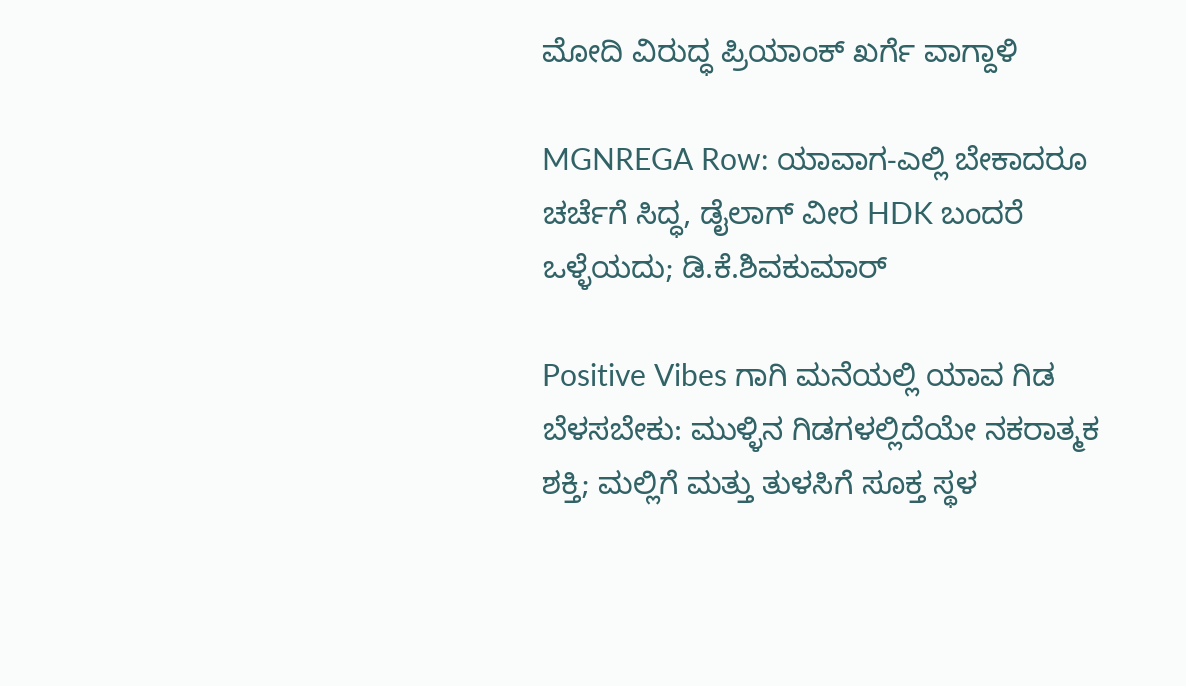ಮೋದಿ ವಿರುದ್ಧ ಪ್ರಿಯಾಂಕ್ ಖರ್ಗೆ ವಾಗ್ದಾಳಿ

MGNREGA Row: ಯಾವಾಗ-ಎಲ್ಲಿ ಬೇಕಾದರೂ ಚರ್ಚೆಗೆ ಸಿದ್ಧ, ಡೈಲಾಗ್‌ ವೀರ HDK ಬಂದರೆ ಒಳ್ಳೆಯದು; ಡಿ.ಕೆ.ಶಿವಕುಮಾರ್

Positive Vibes ಗಾಗಿ ಮನೆಯಲ್ಲಿ ಯಾವ ಗಿಡ ಬೆಳಸಬೇಕು: ಮುಳ್ಳಿನ ಗಿಡಗಳಲ್ಲಿದೆಯೇ ನಕರಾತ್ಮಕ ಶಕ್ತಿ; ಮಲ್ಲಿಗೆ ಮತ್ತು ತುಳಸಿಗೆ ಸೂಕ್ತ ಸ್ಥಳ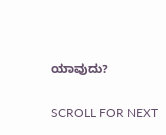ಯಾವುದು?

SCROLL FOR NEXT